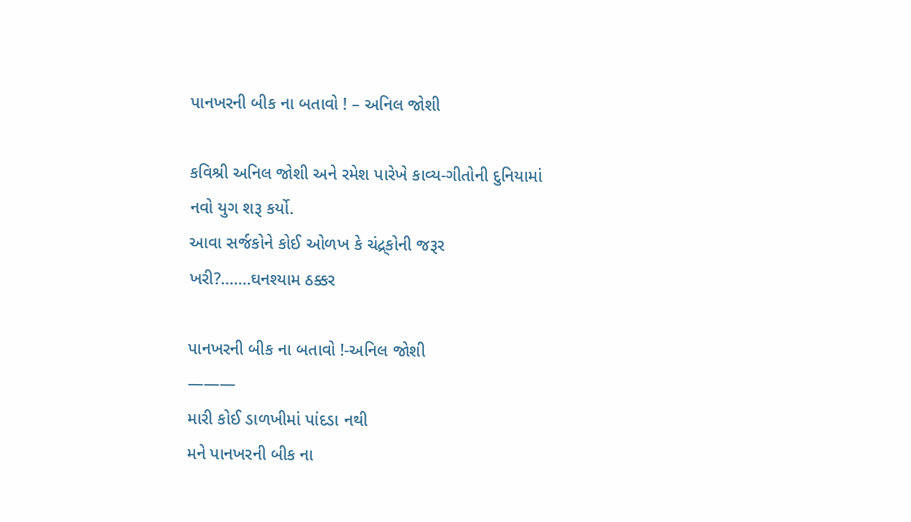પાનખરની બીક ના બતાવો ! – અનિલ જોશી

કવિશ્રી અનિલ જોશી અને રમેશ પારેખે કાવ્ય-ગીતોની દુનિયામાં નવો યુગ શરૂ કર્યો.
આવા સર્જકોને કોઈ ઓળખ કે ચંદ્ર્કોની જરૂર ખરી?…….ઘનશ્યામ ઠક્કર

પાનખરની બીક ના બતાવો !-અનિલ જોશી
———
મારી કોઈ ડાળખીમાં પાંદડા નથી
મને પાનખરની બીક ના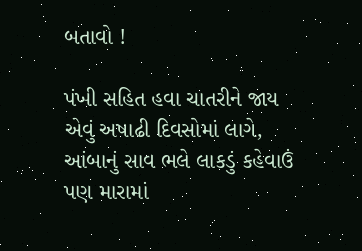બતાવો !

પંખી સહિત હવા ચાતરીને જાય
એવું અષાઢી દિવસોમાં લાગે,
આંબાનું સાવ ભલે લાકડું કહેવાઉં
પણ મારામાં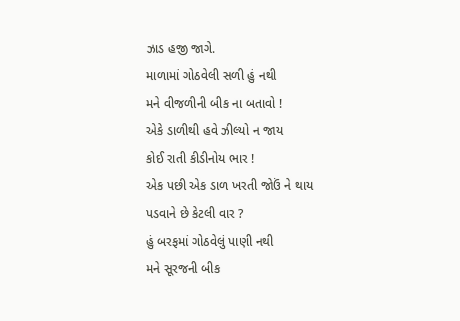ઝાડ હજી જાગે.
માળામાં ગોઠવેલી સળી હું નથી
મને વીજળીની બીક ના બતાવો !
એકે ડાળીથી હવે ઝીલ્યો ન જાય
કોઈ રાતી કીડીનોય ભાર !
એક પછી એક ડાળ ખરતી જોઉં ને થાય
પડવાને છે કેટલી વાર ?
હું બરફમાં ગોઠવેલું પાણી નથી
મને સૂરજની બીક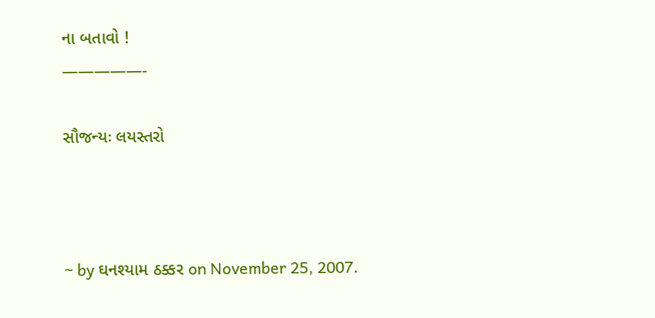ના બતાવો !
—————-

સૌજન્યઃ લયસ્તરો



~ by ઘનશ્યામ ઠક્કર on November 25, 2007.